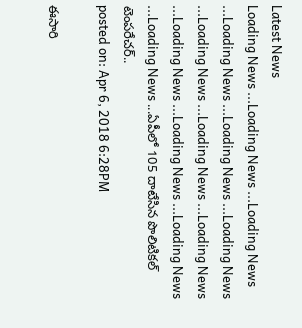Latest News
Loading News ...Loading News ...Loading News ...Loading News ...Loading News ...Loading News ...Loading News ...Loading News ...Loading News ...Loading News ...Loading News ...Loading News ...Loading News ...ఏపీలో 105 దాటేసిన పొలిటికల్ టెంపరేచర్..
posted on: Apr 6, 2018 6:28PM

ఈసారి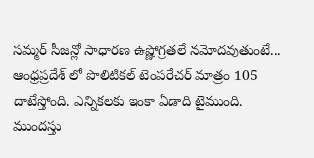సమ్మర్ సీజన్లో సాధారణ ఉష్ణోగ్రతలే నమోదవుతుంటే... ఆంధ్రప్రదేశ్ లో పొలిటికల్ టెంపరేచర్ మాత్రం 105 దాటేస్తోంది. ఎన్నికలకు ఇంకా ఏడాది టైముంది. ముందస్తు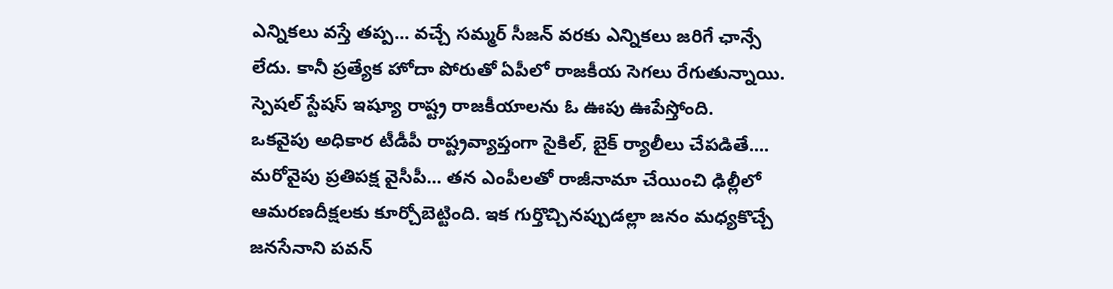ఎన్నికలు వస్తే తప్ప... వచ్చే సమ్మర్ సీజన్ వరకు ఎన్నికలు జరిగే ఛాన్సే లేదు. కానీ ప్రత్యేక హోదా పోరుతో ఏపీలో రాజకీయ సెగలు రేగుతున్నాయి. స్పెషల్ స్టేషస్ ఇష్యూ రాష్ట్ర రాజకీయాలను ఓ ఊపు ఊపేస్తోంది.
ఒకవైపు అధికార టీడీపీ రాష్ట్రవ్యాప్తంగా సైకిల్, బైక్ ర్యాలీలు చేపడితే.... మరోవైపు ప్రతిపక్ష వైసీపీ... తన ఎంపీలతో రాజీనామా చేయించి ఢిల్లీలో ఆమరణదీక్షలకు కూర్చోబెట్టింది. ఇక గుర్తొచ్చినప్పుడల్లా జనం మధ్యకొచ్చే జనసేనాని పవన్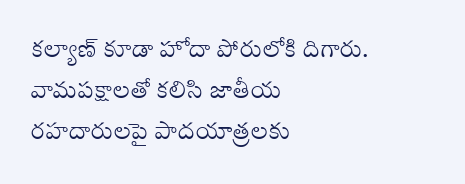కల్యాణ్ కూడా హోదా పోరులోకి దిగారు. వామపక్షాలతో కలిసి జాతీయ రహదారులపై పాదయాత్రలకు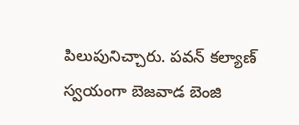పిలుపునిచ్చారు. పవన్ కల్యాణ్ స్వయంగా బెజవాడ బెంజి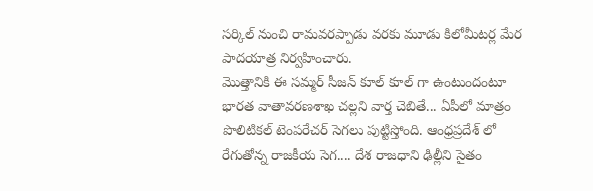సర్కిల్ నుంచి రామవరప్పాడు వరకు మూడు కిలోమీటర్ల మేర పాదయాత్ర నిర్వహించారు.
మొత్తానికి ఈ సమ్మర్ సీజన్ కూల్ కూల్ గా ఉంటుందంటూ భారత వాతావరణశాఖ చల్లని వార్త చెబితే... ఏపీలో మాత్రం పొలిటికల్ టెంపరేచర్ సెగలు పుట్టిస్తోంది. ఆంధ్రప్రదేశ్ లో రేగుతోన్న రాజకీయ సెగ.... దేశ రాజధాని ఢిల్లీని సైతం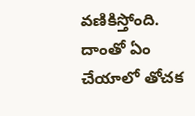వణికిస్తోంది. దాంతో ఏం చేయాలో తోచక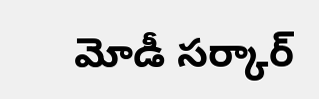మోడీ సర్కార్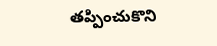తప్పించుకొని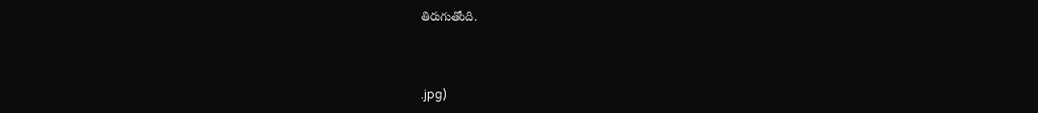తిరుగుతోంది.



.jpg)